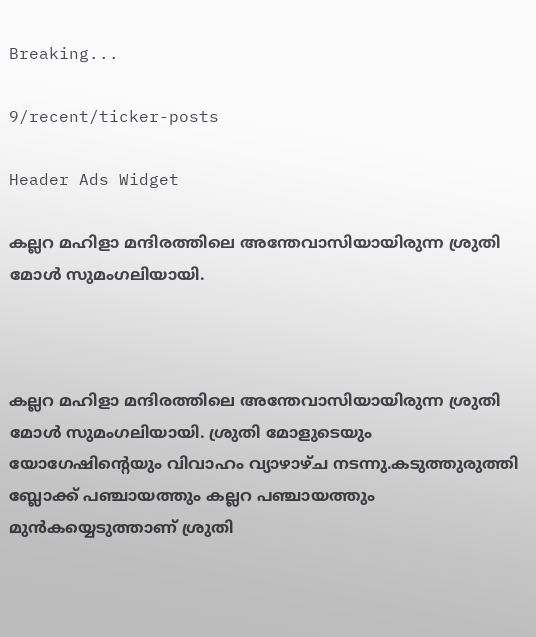Breaking...

9/recent/ticker-posts

Header Ads Widget

കല്ലറ മഹിളാ മന്ദിരത്തിലെ അന്തേവാസിയായിരുന്ന ശ്രുതി മോള്‍ സുമംഗലിയായി.



കല്ലറ മഹിളാ മന്ദിരത്തിലെ അന്തേവാസിയായിരുന്ന ശ്രുതി മോള്‍ സുമംഗലിയായി. ശ്രുതി മോളുടെയും യോഗേഷിന്റെയും വിവാഹം വ്യാഴാഴ്ച നടന്നു.കടുത്തുരുത്തി ബ്ലോക്ക് പഞ്ചായത്തും കല്ലറ പഞ്ചായത്തും മുന്‍കയ്യെടുത്താണ് ശ്രുതി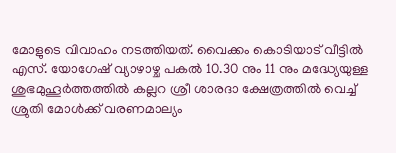മോളുടെ വിവാഹം നടത്തിയത്. വൈക്കം കൊടിയാട് വീട്ടില്‍ എസ്. യോഗേഷ് വ്യാഴാഴ്ച പകല്‍ 10.30 നും 11 നും മദ്ധ്യേയുള്ള ശുഭമുഹൂര്‍ത്തത്തില്‍ കല്ലറ ശ്രീ ശാരദാ ക്ഷേത്രത്തില്‍ വെച്ച് ശ്രുതി മോള്‍ക്ക് വരണമാല്യം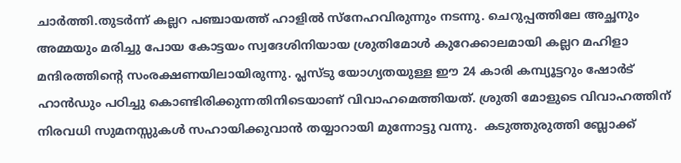ചാര്‍ത്തി.തുടര്‍ന്ന് കല്ലറ പഞ്ചായത്ത് ഹാളില്‍ സ്‌നേഹവിരുന്നും നടന്നു. ചെറുപ്പത്തിലേ അച്ഛനും അമ്മയും മരിച്ചു പോയ കോട്ടയം സ്വദേശിനിയായ ശ്രുതിമോള്‍ കുറേക്കാലമായി കല്ലറ മഹിളാ മന്ദിരത്തിന്റെ സംരക്ഷണയിലായിരുന്നു. പ്ലസ്ടു യോഗ്യതയുള്ള ഈ 24 കാരി കമ്പ്യൂട്ടറും ഷോര്‍ട് ഹാന്‍ഡും പഠിച്ചു കൊണ്ടിരിക്കുന്നതിനിടെയാണ് വിവാഹമെത്തിയത്. ശ്രുതി മോളുടെ വിവാഹത്തിന് നിരവധി സുമനസ്സുകള്‍ സഹായിക്കുവാന്‍ തയ്യാറായി മുന്നോട്ടു വന്നു.  കടുത്തുരുത്തി ബ്ലോക്ക്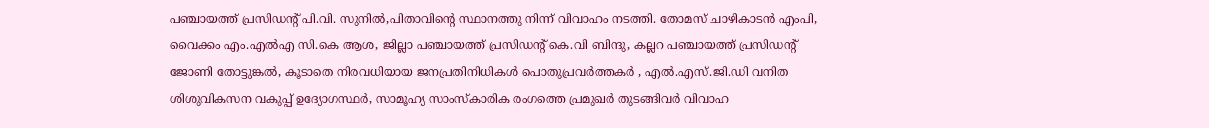പഞ്ചായത്ത് പ്രസിഡന്റ് പി.വി. സുനില്‍,പിതാവിന്റെ സ്ഥാനത്തു നിന്ന് വിവാഹം നടത്തി. തോമസ് ചാഴികാടന്‍ എംപി, വൈക്കം എം.എല്‍എ സി.കെ ആശ, ജില്ലാ പഞ്ചായത്ത് പ്രസിഡന്റ് കെ.വി ബിന്ദു, കല്ലറ പഞ്ചായത്ത് പ്രസിഡന്റ് ജോണി തോട്ടുങ്കല്‍, കൂടാതെ നിരവധിയായ ജനപ്രതിനിധികള്‍ പൊതുപ്രവര്‍ത്തകര്‍ , എല്‍.എസ്.ജി.ഡി വനിത ശിശുവികസന വകുപ്പ് ഉദ്യോഗസ്ഥര്‍, സാമൂഹ്യ സാംസ്‌കാരിക രംഗത്തെ പ്രമുഖര്‍ തുടങ്ങിവര്‍ വിവാഹ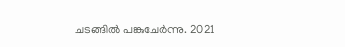ചടങ്ങില്‍ പങ്കുചേര്‍ന്നു. 2021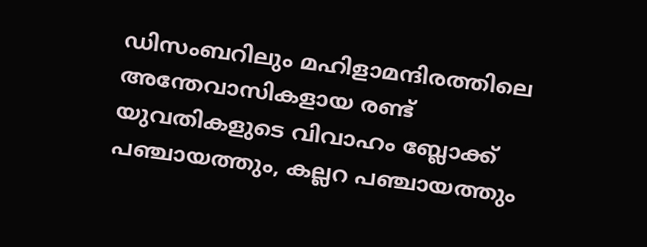ഡിസംബറിലും മഹിളാമന്ദിരത്തിലെ അന്തേവാസികളായ രണ്ട് യുവതികളുടെ വിവാഹം ബ്ലോക്ക്  പഞ്ചായത്തും, കല്ലറ പഞ്ചായത്തും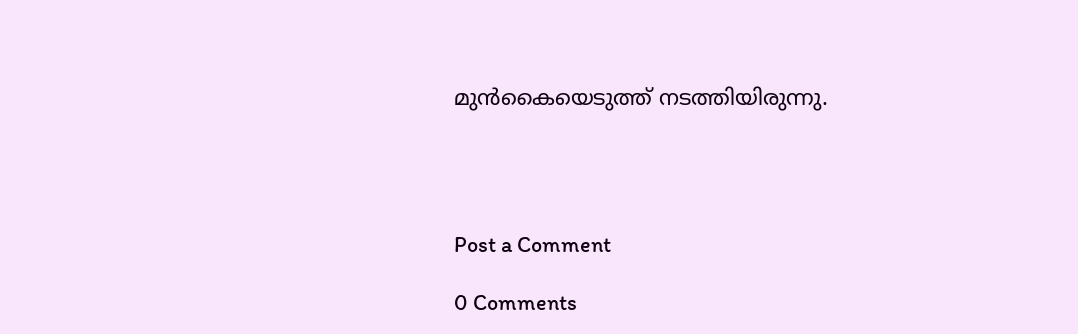മുന്‍കൈയെടുത്ത് നടത്തിയിരുന്നു.




Post a Comment

0 Comments